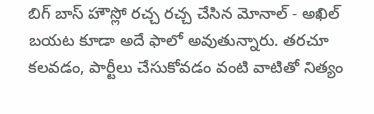బిగ్ బాస్ హౌస్లో రచ్చ రచ్చ చేసిన మోనాల్ - అఖిల్ బయట కూడా అదే ఫాలో అవుతున్నారు. తరచూ కలవడం, పార్టీలు చేసుకోవడం వంటి వాటితో నిత్యం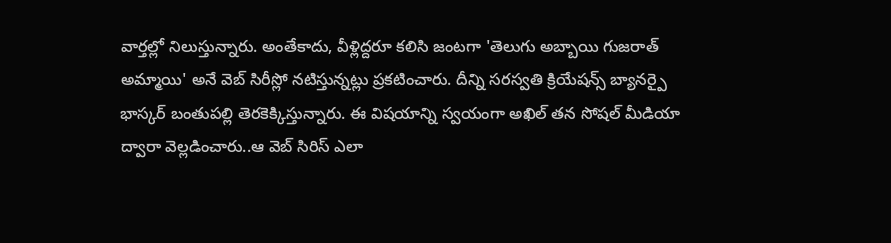వార్తల్లో నిలుస్తున్నారు. అంతేకాదు, వీళ్లిద్దరూ కలిసి జంటగా 'తెలుగు అబ్బాయి గుజరాత్ అమ్మాయి' అనే వెబ్ సిరీస్లో నటిస్తున్నట్లు ప్రకటించారు. దీన్ని సరస్వతి క్రియేషన్స్ బ్యానర్పై భాస్కర్ బంతుపల్లి తెరకెక్కిస్తున్నారు. ఈ విషయాన్ని స్వయంగా అఖిల్ తన సోషల్ మీడియా ద్వారా వెల్లడించారు..ఆ వెబ్ సిరిస్ ఎలా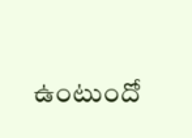ఉంటుందో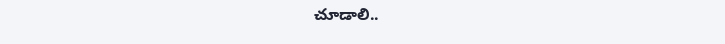చూడాలి..